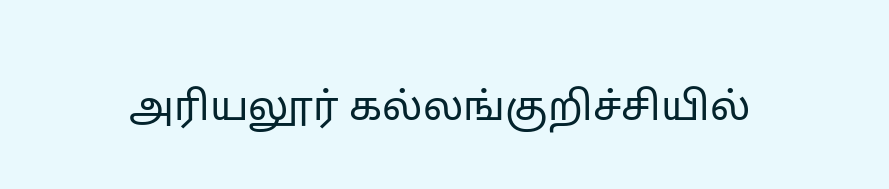அரியலூர் கல்லங்குறிச்சியில்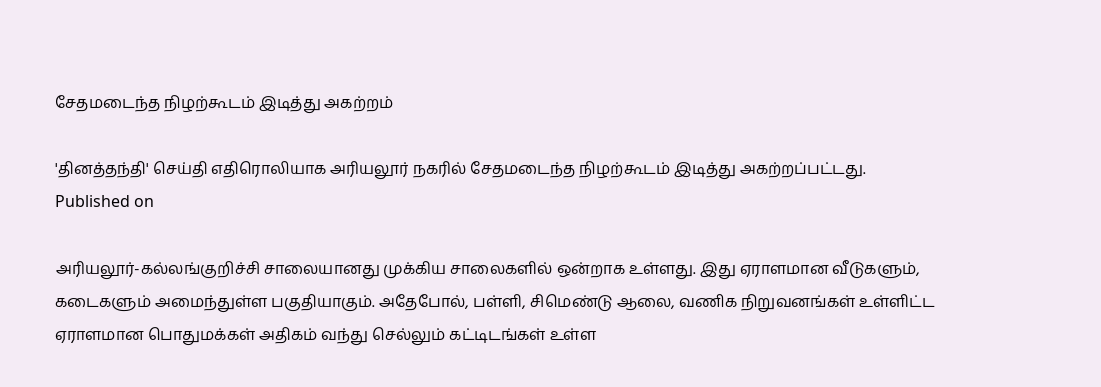சேதமடைந்த நிழற்கூடம் இடித்து அகற்றம்

'தினத்தந்தி' செய்தி எதிரொலியாக அரியலூர் நகரில் சேதமடைந்த நிழற்கூடம் இடித்து அகற்றப்பட்டது.
Published on

அரியலூர்-கல்லங்குறிச்சி சாலையானது முக்கிய சாலைகளில் ஒன்றாக உள்ளது. இது ஏராளமான வீடுகளும், கடைகளும் அமைந்துள்ள பகுதியாகும். அதேபோல், பள்ளி, சிமெண்டு ஆலை, வணிக நிறுவனங்கள் உள்ளிட்ட ஏராளமான பொதுமக்கள் அதிகம் வந்து செல்லும் கட்டிடங்கள் உள்ள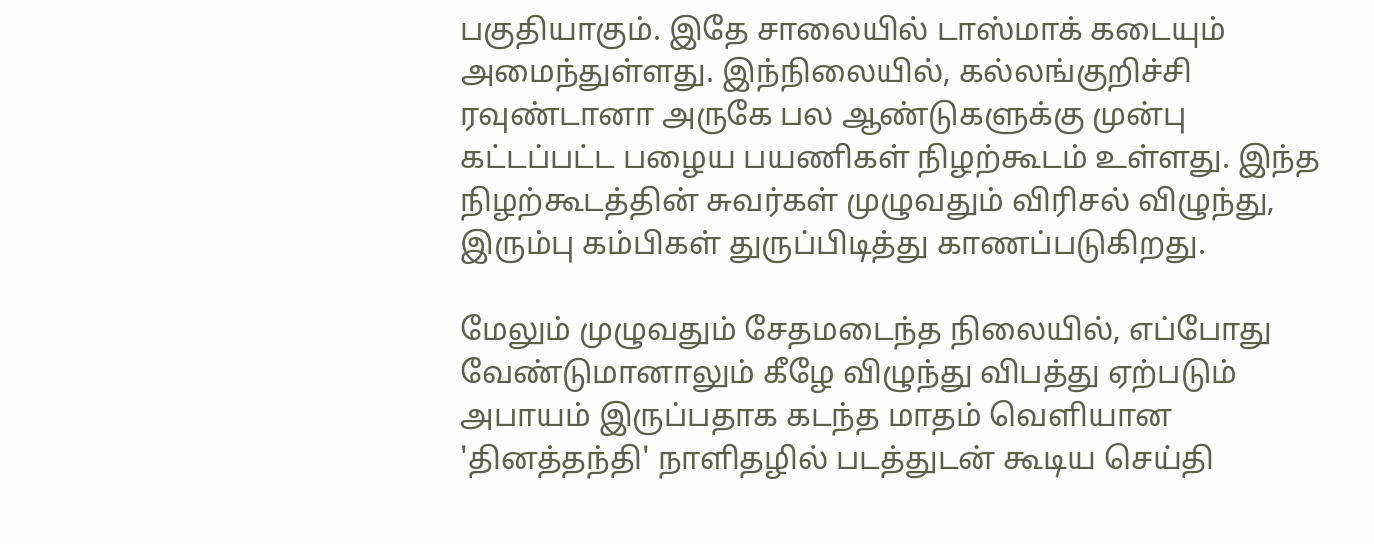பகுதியாகும். இதே சாலையில் டாஸ்மாக் கடையும் அமைந்துள்ளது. இந்நிலையில், கல்லங்குறிச்சி ரவுண்டானா அருகே பல ஆண்டுகளுக்கு முன்பு கட்டப்பட்ட பழைய பயணிகள் நிழற்கூடம் உள்ளது. இந்த நிழற்கூடத்தின் சுவர்கள் முழுவதும் விரிசல் விழுந்து, இரும்பு கம்பிகள் துருப்பிடித்து காணப்படுகிறது.

மேலும் முழுவதும் சேதமடைந்த நிலையில், எப்போது வேண்டுமானாலும் கீழே விழுந்து விபத்து ஏற்படும் அபாயம் இருப்பதாக கடந்த மாதம் வெளியான 'தினத்தந்தி' நாளிதழில் படத்துடன் கூடிய செய்தி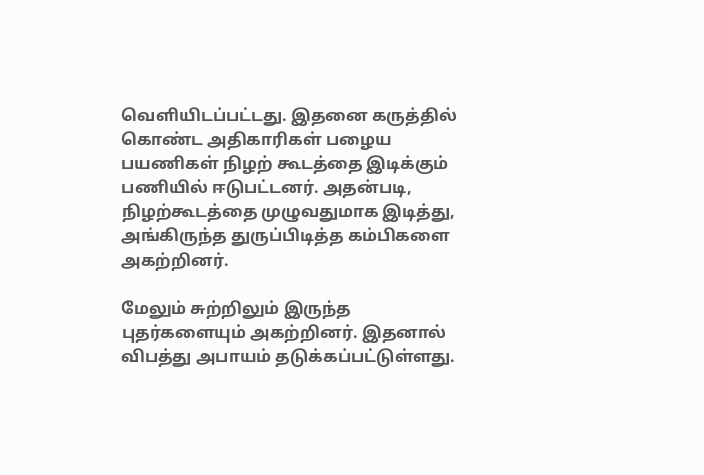வெளியிடப்பட்டது. இதனை கருத்தில் கொண்ட அதிகாரிகள் பழைய பயணிகள் நிழற் கூடத்தை இடிக்கும் பணியில் ஈடுபட்டனர். அதன்படி, நிழற்கூடத்தை முழுவதுமாக இடித்து, அங்கிருந்த துருப்பிடித்த கம்பிகளை அகற்றினர்.

மேலும் சுற்றிலும் இருந்த புதர்களையும் அகற்றினர். இதனால் விபத்து அபாயம் தடுக்கப்பட்டுள்ளது.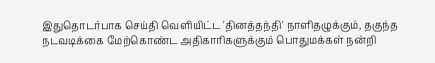இதுதொடர்பாக செய்தி வெளியிட்ட 'தினத்தந்தி' நாளிதழுக்கும், தகுந்த நடவடிக்கை மேற்கொண்ட அதிகாரிகளுக்கும் பொதுமக்கள் நன்றி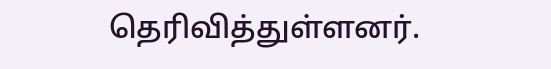தெரிவித்துள்ளனர்.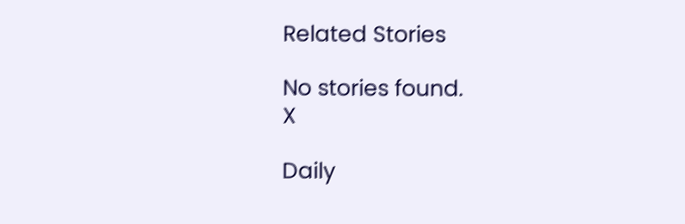Related Stories

No stories found.
X

Daily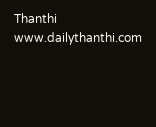Thanthi
www.dailythanthi.com